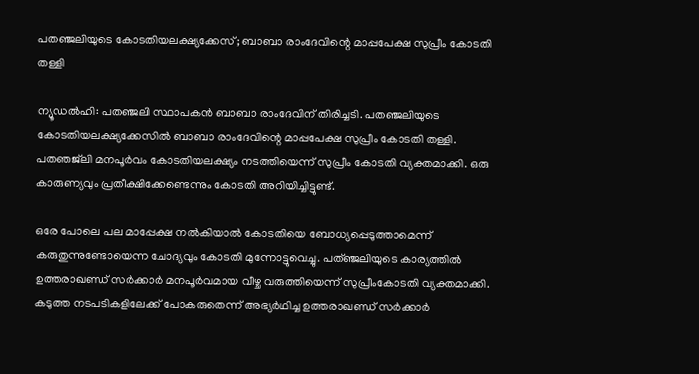പതഞ്ജലിയുടെ കോടതിയലക്ഷ്യക്കേസ്; ബാബാ രാംദേവിന്റെ മാപ്പപേക്ഷ സുപ്രീം കോടതി തള്ളി

ന്യൂഡൽഹി: പതഞ്ജലി സ്ഥാപകൻ ബാബാ രാംദേവിന് തിരിച്ചടി. പതഞ്ജലിയുടെ കോടതിയലക്ഷ്യക്കേസിൽ ബാബാ രാംദേവിന്റെ മാപ്പപേക്ഷ സുപ്രീം കോടതി തള്ളി. പതഞജ്‌ലി മനപൂർവം കോടതിയലക്ഷ്യം നടത്തിയെന്ന് സുപ്രീം കോടതി വ്യക്തമാക്കി. ഒരു കാരുണ്യവും പ്രതീക്ഷിക്കേണ്ടെന്നും കോടതി അറിയിച്ചിട്ടുണ്ട്.

ഒരേ പോലെ പല മാപ്പേക്ഷ നൽകിയാൽ കോടതിയെ ബോധ്യപ്പെടുത്താമെന്ന് കരുതുന്നുണ്ടോയെന്ന ചോദ്യവും കോടതി മുന്നോട്ടുവെച്ചു. പത്ഞ്ജലിയുടെ കാര്യത്തിൽ ഉത്തരാഖണ്ഡ് സർക്കാർ മനപൂർവമായ വീഴ്ച വരുത്തിയെന്ന് സുപ്രീംകോടതി വ്യക്തമാക്കി. കടുത്ത നടപടികളിലേക്ക് പോകരുതെന്ന് അഭ്യർഥിച്ച ഉത്തരാഖണ്ഡ് സർക്കാർ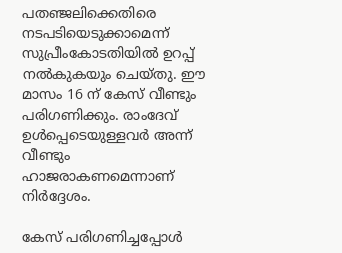പതഞ്ജലിക്കെതിരെ നടപടിയെടുക്കാമെന്ന് സുപ്രീംകോടതിയിൽ ഉറപ്പ് നൽകുകയും ചെയ്തു. ഈ മാസം 16 ന് കേസ് വീണ്ടും പരിഗണിക്കും. രാംദേവ് ഉൾപ്പെടെയുള്ളവർ അന്ന് വീണ്ടും ഹാജരാകണമെന്നാണ് നിർദ്ദേശം.

കേസ് പരിഗണിച്ചപ്പോൾ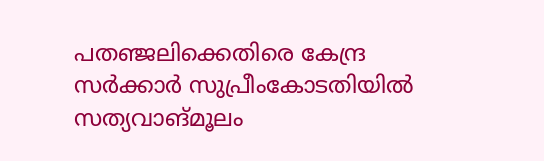പതഞ്ജലിക്കെതിരെ കേന്ദ്ര സർക്കാർ സുപ്രീംകോടതിയിൽ സത്യവാങ്മൂലം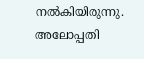നൽകിയിരുന്നു. അലോപ്പതി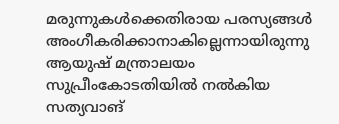മരുന്നുകൾക്കെതിരായ പരസ്യങ്ങൾ അംഗീകരിക്കാനാകില്ലെന്നായിരുന്നു ആയുഷ് മന്ത്രാലയം സുപ്രീംകോടതിയിൽ നൽകിയ സത്യവാങ്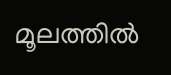മൂലത്തിൽ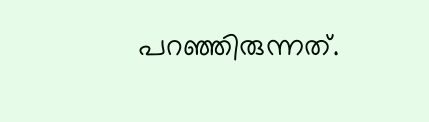പറഞ്ഞിരുന്നത്.